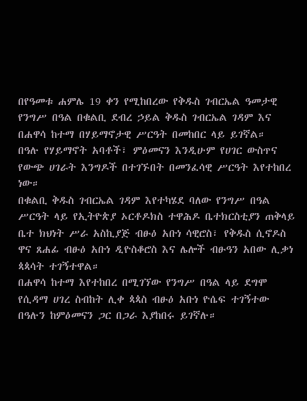በየዓመቱ ሐምሌ 19 ቀን የሚከበረው የቅዱስ ገብርኤል ዓመታዊ የንግሥ በዓል በቁልቢ ደብረ ኃይል ቅዱስ ገብርኤል ገዳም እና በሐዋሳ ከተማ በሃይማኖታዊ ሥርዓት በመከበር ላይ ይገኛል።
በዓሉ የሃይማኖት አባቶች፣ ምዕመናን እንዲሁም የሀገር ውስጥና የውጭ ሀገራት እንግዶች በተገኙበት በመንፈሳዊ ሥርዓት እየተከበረ ነው።
በቁልቢ ቅዱስ ገብርኤል ገዳም እየተካሄደ ባለው የንግሥ በዓል ሥርዓት ላይ የኢትዮጵያ ኦርቶዶክስ ተዋሕዶ ቤተክርስቲያን ጠቅላይ ቤተ ክህነት ሥራ አስኪያጅ ብፁዕ አቡነ ሳዊሮስ፣ የቅዱስ ሲኖዶስ ዋና ጸሐፊ ብፁዕ አቡነ ዲዮስቆሮስ እና ሌሎች ብፁዓን አበው ሊቃነ ጳጳሳት ተገኝተዋል።
በሐዋሳ ከተማ እየተከበረ በሚገኘው የንግሥ በዓል ላይ ደግሞ የሲዳማ ሀገረ ስብከት ሊቀ ጳጳስ ብፁዕ አቡነ ዮሴፍ ተገኝተው በዓሉን ከምዕመናን ጋር በጋራ እያከበሩ ይገኛሉ።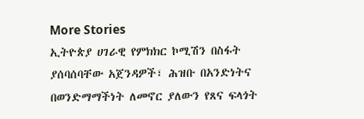More Stories
ኢትዮጵያ ሀገራዊ የምክክር ኮሚሽን በስፋት ያሰባሰባቸው አጀንዳዎች፣ ሕዝቡ በአንድነትና በወንድማማችነት ለመኖር ያለውን የጸና ፍላጎት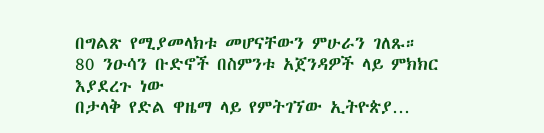በግልጽ የሚያመላክቱ መሆናቸውን ምሁራን ገለጹ።
80 ንዑሳን ቡድኖች በስምንቱ አጀንዳዎች ላይ ምክክር እያደረጉ ነው
በታላቅ የድል ዋዜማ ላይ የምትገኘው ኢትዮጵያ…